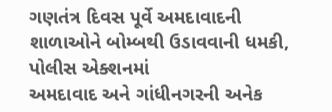ગણતંત્ર દિવસ પૂર્વે અમદાવાદની શાળાઓને બોમ્બથી ઉડાવવાની ધમકી, પોલીસ એક્શનમાં
અમદાવાદ અને ગાંધીનગરની અનેક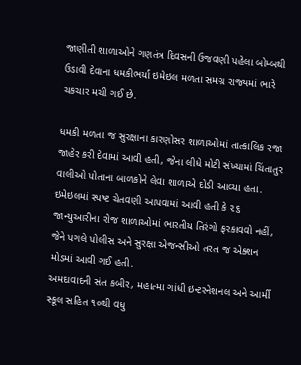જાણીતી શાળાઓને ગણતંત્ર દિવસની ઉજવણી પહેલા બોમ્બથી ઉડાવી દેવાના ધમકીભર્યા ઇમેઇલ મળતા સમગ્ર રાજ્યમાં ભારે ચકચાર મચી ગઈ છે.

ધમકી મળતા જ સુરક્ષાના કારણોસર શાળાઓમાં તાત્કાલિક રજા જાહેર કરી દેવામાં આવી હતી, જેના લીધે મોટી સંખ્યામાં ચિંતાતુર વાલીઓ પોતાના બાળકોને લેવા શાળાએ દોડી આવ્યા હતા.
ઇમેઇલમાં સ્પષ્ટ ચેતવણી આપવામાં આવી હતી કે ૨૬ જાન્યુઆરીના રોજ શાળાઓમાં ભારતીય તિરંગો ફરકાવવો નહીં, જેને પગલે પોલીસ અને સુરક્ષા એજન્સીઓ તરત જ એક્શન મોડમાં આવી ગઈ હતી.
અમદાવાદની સંત કબીર, મહાત્મા ગાંધી ઇન્ટરનેશનલ અને આર્મી સ્કૂલ સહિત ૧૦થી વધુ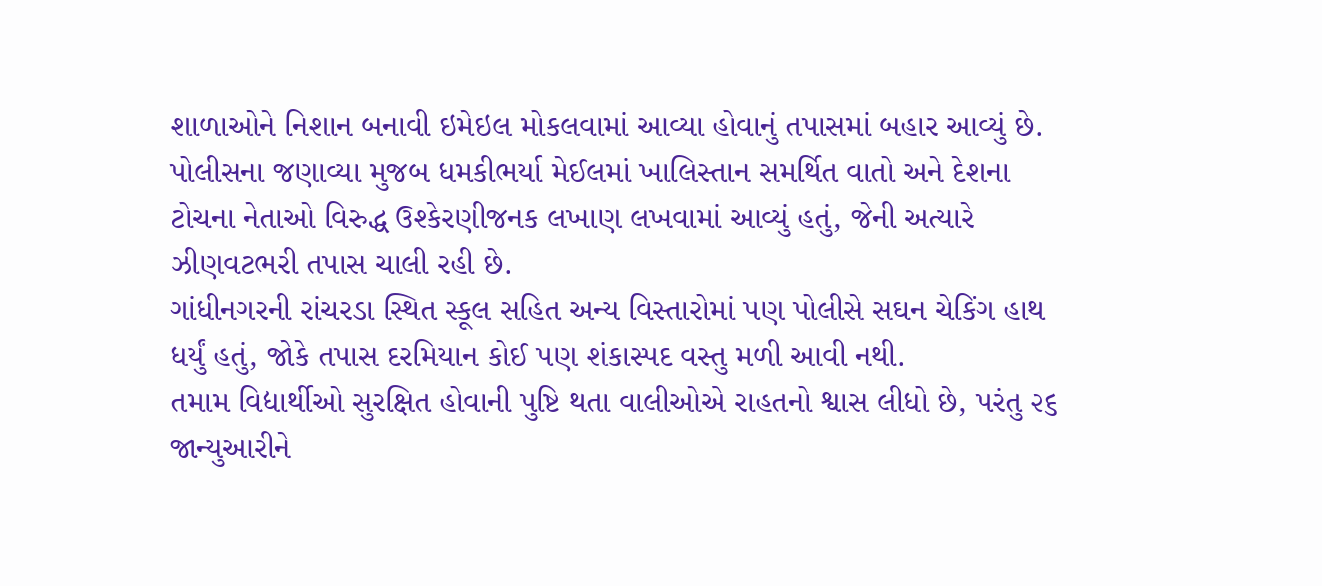શાળાઓને નિશાન બનાવી ઇમેઇલ મોકલવામાં આવ્યા હોવાનું તપાસમાં બહાર આવ્યું છે.
પોલીસના જણાવ્યા મુજબ ધમકીભર્યા મેઈલમાં ખાલિસ્તાન સમર્થિત વાતો અને દેશના ટોચના નેતાઓ વિરુદ્ધ ઉશ્કેરણીજનક લખાણ લખવામાં આવ્યું હતું, જેની અત્યારે ઝીણવટભરી તપાસ ચાલી રહી છે.
ગાંધીનગરની રાંચરડા સ્થિત સ્કૂલ સહિત અન્ય વિસ્તારોમાં પણ પોલીસે સઘન ચેકિંગ હાથ ધર્યું હતું, જોકે તપાસ દરમિયાન કોઈ પણ શંકાસ્પદ વસ્તુ મળી આવી નથી.
તમામ વિદ્યાર્થીઓ સુરક્ષિત હોવાની પુષ્ટિ થતા વાલીઓએ રાહતનો શ્વાસ લીધો છે, પરંતુ ૨૬ જાન્યુઆરીને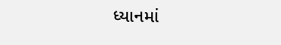ધ્યાનમાં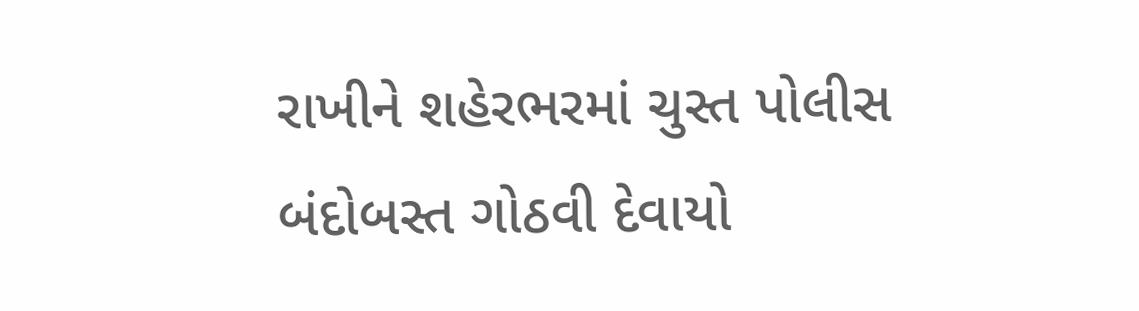રાખીને શહેરભરમાં ચુસ્ત પોલીસ બંદોબસ્ત ગોઠવી દેવાયો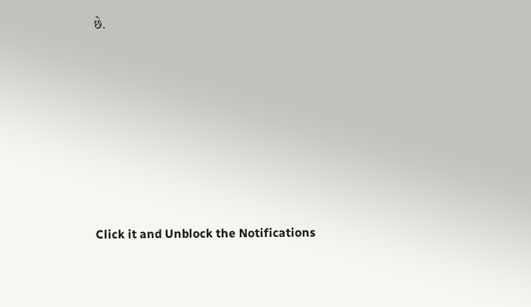છે.












Click it and Unblock the Notifications